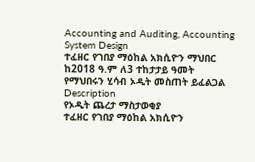Accounting and Auditing, Accounting System Design
ተፈዘር የገበያ ማዕከል አክሲዮን ማህበር ከ2018 ዓ.ም ለ3 ተከታታይ ዓመት የማህበሩን ሂሳብ ኦዲት መስጠት ይፈልጋል
Description
የኦዲት ጨረታ ማስታወቂያ
ተፈዘር የገበያ ማዕከል አክሲዮን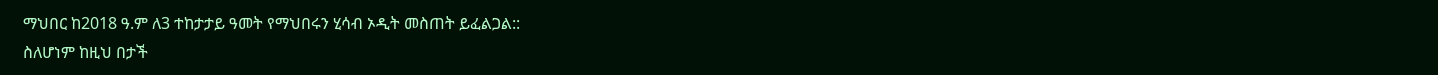ማህበር ከ2018 ዓ.ም ለ3 ተከታታይ ዓመት የማህበሩን ሂሳብ ኦዲት መስጠት ይፈልጋል::
ስለሆነም ከዚህ በታች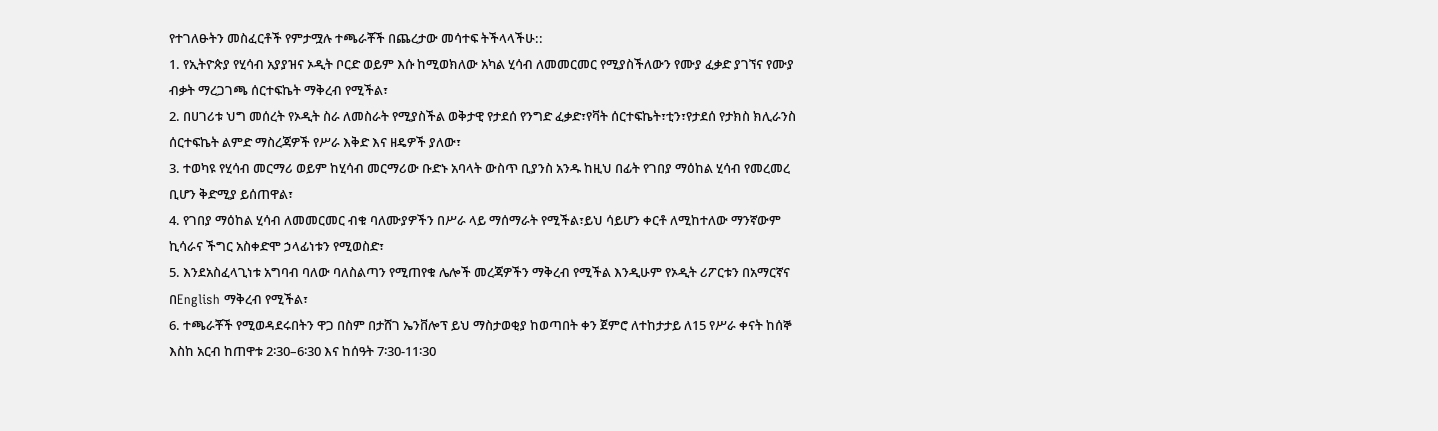የተገለፁትን መስፈርቶች የምታሟሉ ተጫራቾች በጨረታው መሳተፍ ትችላላችሁ::
1. የኢትዮጵያ የሂሳብ አያያዝና ኦዲት ቦርድ ወይም እሱ ከሚወክለው አካል ሂሳብ ለመመርመር የሚያስችለውን የሙያ ፈቃድ ያገኘና የሙያ ብቃት ማረጋገጫ ሰርተፍኬት ማቅረብ የሚችል፣
2. በሀገሪቱ ህግ መሰረት የኦዲት ስራ ለመስራት የሚያስችል ወቅታዊ የታደሰ የንግድ ፈቃድ፣የቫት ሰርተፍኬት፣ቲን፣የታደሰ የታክስ ክሊራንስ ሰርተፍኬት ልምድ ማስረጃዎች የሥራ እቅድ እና ዘዴዎች ያለው፣
3. ተወካዩ የሂሳብ መርማሪ ወይም ከሂሳብ መርማሪው ቡድኑ አባላት ውስጥ ቢያንስ አንዱ ከዚህ በፊት የገበያ ማዕከል ሂሳብ የመረመረ ቢሆን ቅድሚያ ይሰጠዋል፣
4. የገበያ ማዕከል ሂሳብ ለመመርመር ብቁ ባለሙያዎችን በሥራ ላይ ማሰማራት የሚችል፣ይህ ሳይሆን ቀርቶ ለሚከተለው ማንኛውም ኪሳራና ችግር አስቀድሞ ኃላፊነቱን የሚወስድ፣
5. እንደአስፈላጊነቱ አግባብ ባለው ባለስልጣን የሚጠየቁ ሌሎች መረጃዎችን ማቅረብ የሚችል እንዲሁም የኦዲት ሪፖርቱን በአማርኛና በEnglish ማቅረብ የሚችል፣
6. ተጫራቾች የሚወዳደሩበትን ዋጋ በስም በታሸገ ኤንቨሎፕ ይህ ማስታወቂያ ከወጣበት ቀን ጀምሮ ለተከታታይ ለ15 የሥራ ቀናት ከሰኞ እስከ አርብ ከጠዋቱ 2፡30–6፡30 እና ከሰዓት 7፡30-11፡30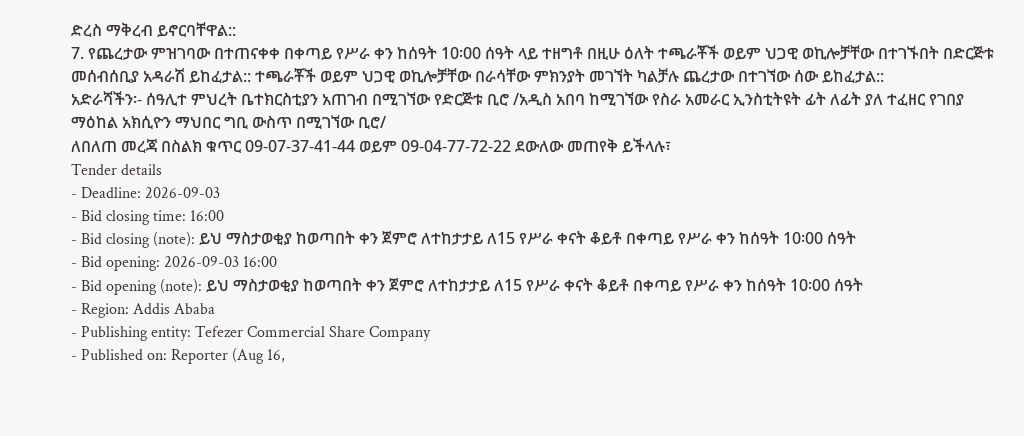ድረስ ማቅረብ ይኖርባቸዋል::
7. የጨረታው ምዝገባው በተጠናቀቀ በቀጣይ የሥራ ቀን ከሰዓት 10፡00 ሰዓት ላይ ተዘግቶ በዚሁ ዕለት ተጫራቾች ወይም ህጋዊ ወኪሎቻቸው በተገኙበት በድርጅቱ መሰብሰቢያ አዳራሽ ይከፈታል:: ተጫራቾች ወይም ህጋዊ ወኪሎቻቸው በራሳቸው ምክንያት መገኘት ካልቻሉ ጨረታው በተገኘው ሰው ይከፈታል::
አድራሻችን፡- ሰዓሊተ ምህረት ቤተክርስቲያን አጠገብ በሚገኘው የድርጅቱ ቢሮ /አዲስ አበባ ከሚገኘው የስራ አመራር ኢንስቲትዩት ፊት ለፊት ያለ ተፈዘር የገበያ ማዕከል አክሲዮን ማህበር ግቢ ውስጥ በሚገኘው ቢሮ/
ለበለጠ መረጃ በስልክ ቁጥር 09-07-37-41-44 ወይም 09-04-77-72-22 ደውለው መጠየቅ ይችላሉ፣
Tender details
- Deadline: 2026-09-03
- Bid closing time: 16:00
- Bid closing (note): ይህ ማስታወቂያ ከወጣበት ቀን ጀምሮ ለተከታታይ ለ15 የሥራ ቀናት ቆይቶ በቀጣይ የሥራ ቀን ከሰዓት 10፡00 ሰዓት
- Bid opening: 2026-09-03 16:00
- Bid opening (note): ይህ ማስታወቂያ ከወጣበት ቀን ጀምሮ ለተከታታይ ለ15 የሥራ ቀናት ቆይቶ በቀጣይ የሥራ ቀን ከሰዓት 10፡00 ሰዓት
- Region: Addis Ababa
- Publishing entity: Tefezer Commercial Share Company
- Published on: Reporter (Aug 16,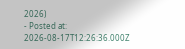2026)
- Posted at: 2026-08-17T12:26:36.000Z